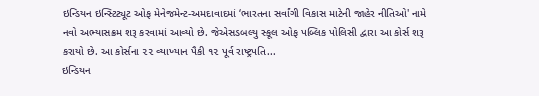ઇન્ડિયન ઇન્સ્ટિટ્યૂટ ઓફ મેનેજમેન્ટ-અમદાવાદમાં ‘ભારતના સર્વાંગી વિકાસ માટેની જાહેર નીતિઓ' નામે નવો અભ્યાસક્રમ શરૂ કરવામાં આવ્યો છે. જેએસડબલ્યુ સ્કૂલ ઓફ પબ્લિક પોલિસી દ્વારા આ કોર્સ શરૂ કરાયો છે. આ કોર્સના ૨૨ વ્યાખ્યાન પૈકી ૧૨ પૂર્વ રાષ્ટ્રપતિ...
ઇન્ડિયન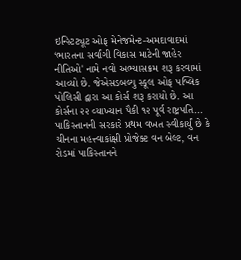ઇન્સ્ટિટ્યૂટ ઓફ મેનેજમેન્ટ-અમદાવાદમાં ‘ભારતના સર્વાંગી વિકાસ માટેની જાહેર નીતિઓ' નામે નવો અભ્યાસક્રમ શરૂ કરવામાં આવ્યો છે. જેએસડબલ્યુ સ્કૂલ ઓફ પબ્લિક પોલિસી દ્વારા આ કોર્સ શરૂ કરાયો છે. આ કોર્સના ૨૨ વ્યાખ્યાન પૈકી ૧૨ પૂર્વ રાષ્ટ્રપતિ...
પાકિસ્તાનની સરકારે પ્રથમ વખત સ્વીકાર્યું છે કે ચીનના મહત્ત્વાકાંક્ષી પ્રોજેક્ટ વન બેલ્ટ, વન રોડમાં પાકિસ્તાનને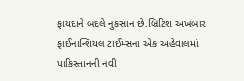ફાયદાને બદલે નુકસાન છે.બ્રિટિશ અખબાર ફાઈનાન્શિયલ ટાઈમ્સના એક અહેવાલમાં પાકિસ્તાનની નવી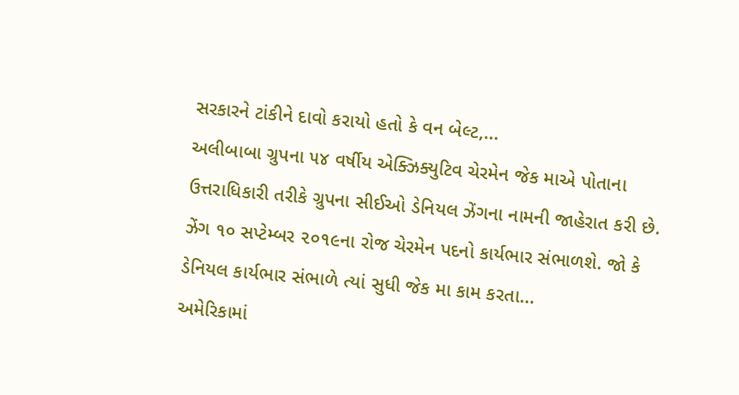સરકારને ટાંકીને દાવો કરાયો હતો કે વન બેલ્ટ,...
અલીબાબા ગ્રુપના ૫૪ વર્ષીય એક્ઝિક્યુટિવ ચેરમેન જેક માએ પોતાના ઉત્તરાધિકારી તરીકે ગ્રુપના સીઈઓ ડેનિયલ ઝેંગના નામની જાહેરાત કરી છે. ઝેંગ ૧૦ સપ્ટેમ્બર ૨૦૧૯ના રોજ ચેરમેન પદનો કાર્યભાર સંભાળશે. જો કે ડેનિયલ કાર્યભાર સંભાળે ત્યાં સુધી જેક મા કામ કરતા...
અમેરિકામાં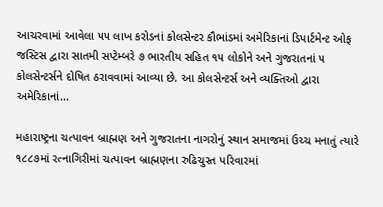આચરવામાં આવેલા ૫૫ લાખ કરોડનાં કોલસેન્ટર કૌભાંડમાં અમેરિકાનાં ડિપાર્ટમેન્ટ ઓફ જસ્ટિસ દ્વારા સાતમી સપ્ટેમ્બરે ૭ ભારતીય સહિત ૧૫ લોકોને અને ગુજરાતનાં ૫ કોલસેન્ટર્સને દોષિત ઠરાવવામાં આવ્યા છે. આ કોલસેન્ટર્સ અને વ્યક્તિઓ દ્વારા અમેરિકાનાં...

મહારાષ્ટ્રના ચત્પાવન બ્રાહ્મણ અને ગુજરાતના નાગરોનું સ્થાન સમાજમાં ઉચ્ચ મનાતું ત્યારે ૧૮૮૭માં રત્નાગિરીમાં ચત્પાવન બ્રાહ્મણના રુઢિચુસ્ત પરિવારમાં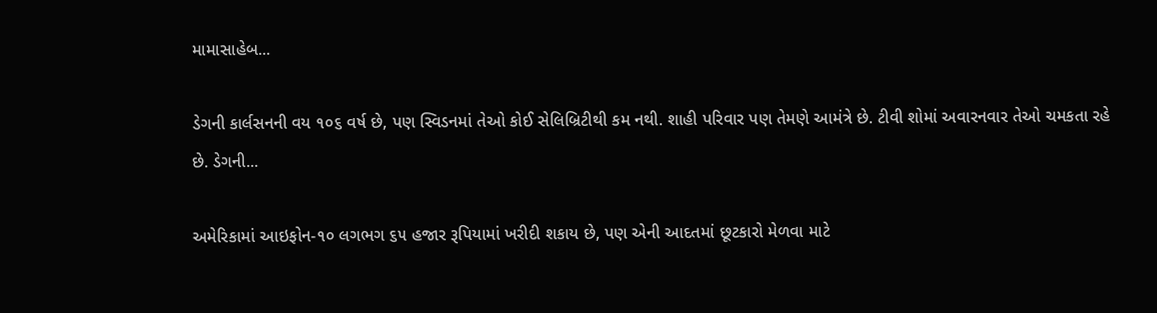મામાસાહેબ...

ડેગની કાર્લસનની વય ૧૦૬ વર્ષ છે, પણ સ્વિડનમાં તેઓ કોઈ સેલિબ્રિટીથી કમ નથી. શાહી પરિવાર પણ તેમણે આમંત્રે છે. ટીવી શોમાં અવારનવાર તેઓ ચમકતા રહે છે. ડેગની...

અમેરિકામાં આઇફોન-૧૦ લગભગ ૬૫ હજાર રૂપિયામાં ખરીદી શકાય છે, પણ એની આદતમાં છૂટકારો મેળવા માટે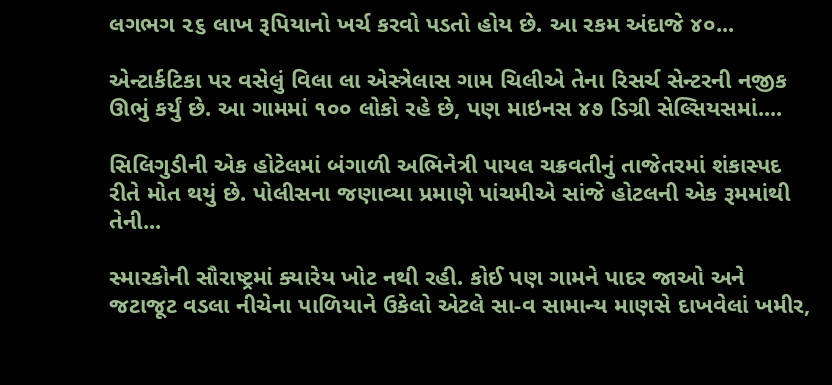લગભગ ૨૬ લાખ રૂપિયાનો ખર્ચ કરવો પડતો હોય છે. આ રકમ અંદાજે ૪૦...

એન્ટાર્કટિકા પર વસેલું વિલા લા એસ્ત્રેલાસ ગામ ચિલીએ તેના રિસર્ચ સેન્ટરની નજીક ઊભું કર્યું છે. આ ગામમાં ૧૦૦ લોકો રહે છે, પણ માઇનસ ૪૭ ડિગ્રી સેલ્સિયસમાં....

સિલિગુડીની એક હોટેલમાં બંગાળી અભિનેત્રી પાયલ ચક્રવતીનું તાજેતરમાં શંકાસ્પદ રીતે મોત થયું છે. પોલીસના જણાવ્યા પ્રમાણે પાંચમીએ સાંજે હોટલની એક રૂમમાંથી તેની...

સ્મારકોની સૌરાષ્ટ્રમાં ક્યારેય ખોટ નથી રહી. કોઈ પણ ગામને પાદર જાઓ અને જટાજૂટ વડલા નીચેના પાળિયાને ઉકેલો એટલે સા-વ સામાન્ય માણસે દાખવેલાં ખમીર,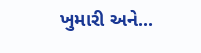ખુમારી અને...